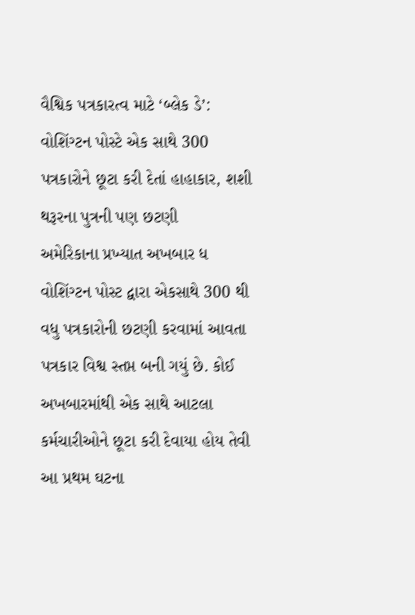વૈશ્વિક પત્રકારત્વ માટે ‘બ્લેક ડે’: વોશિંગ્ટન પોસ્ટે એક સાથે 300 પત્રકારોને છૂટા કરી દેતાં હાહાકાર, શશી થરૂરના પુત્રની પણ છટણી
અમેરિકાના પ્રખ્યાત અખબાર ધ વોશિંગ્ટન પોસ્ટ દ્વારા એકસાથે 300 થી વધુ પત્રકારોની છટણી કરવામાં આવતા પત્રકાર વિશ્વ સ્તપ્ત બની ગયું છે. કોઈ અખબારમાંથી એક સાથે આટલા કર્મચારીઓને છૂટા કરી દેવાયા હોય તેવી આ પ્રથમ ઘટના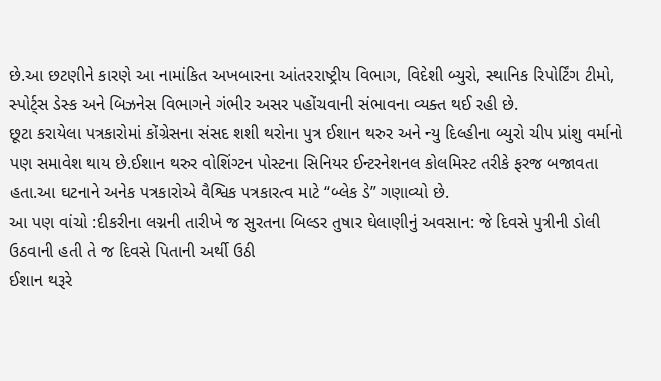છે.આ છટણીને કારણે આ નામાંકિત અખબારના આંતરરાષ્ટ્રીય વિભાગ, વિદેશી બ્યુરો, સ્થાનિક રિપોર્ટિંગ ટીમો, સ્પોર્ટ્સ ડેસ્ક અને બિઝનેસ વિભાગને ગંભીર અસર પહોંચવાની સંભાવના વ્યક્ત થઈ રહી છે.
છૂટા કરાયેલા પત્રકારોમાં કોંગ્રેસના સંસદ શશી થરોના પુત્ર ઈશાન થરુર અને ન્યુ દિલ્હીના બ્યુરો ચીપ પ્રાંશુ વર્માનો પણ સમાવેશ થાય છે.ઈશાન થરુર વોશિંગ્ટન પોસ્ટના સિનિયર ઈન્ટરનેશનલ કોલમિસ્ટ તરીકે ફરજ બજાવતા હતા.આ ઘટનાને અનેક પત્રકારોએ વૈશ્વિક પત્રકારત્વ માટે “બ્લેક ડે” ગણાવ્યો છે.
આ પણ વાંચો :દીકરીના લગ્નની તારીખે જ સુરતના બિલ્ડર તુષાર ઘેલાણીનું અવસાન: જે દિવસે પુત્રીની ડોલી ઉઠવાની હતી તે જ દિવસે પિતાની અર્થી ઉઠી
ઈશાન થરૂરે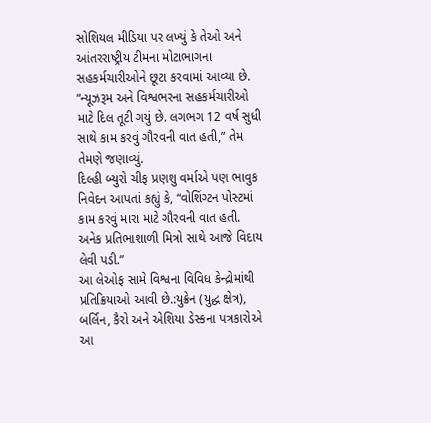સોશિયલ મીડિયા પર લખ્યું કે તેઓ અને આંતરરાષ્ટ્રીય ટીમના મોટાભાગના સહકર્મચારીઓને છૂટા કરવામાં આવ્યા છે. “ન્યૂઝરૂમ અને વિશ્વભરના સહકર્મચારીઓ માટે દિલ તૂટી ગયું છે. લગભગ 12 વર્ષ સુધી સાથે કામ કરવું ગૌરવની વાત હતી,” તેમ તેમણે જણાવ્યું.
દિલ્હી બ્યુરો ચીફ પ્રણશુ વર્માએ પણ ભાવુક નિવેદન આપતાં કહ્યું કે, “વોશિંગ્ટન પોસ્ટમાં કામ કરવું મારા માટે ગૌરવની વાત હતી. અનેક પ્રતિભાશાળી મિત્રો સાથે આજે વિદાય લેવી પડી.”
આ લેઓફ સામે વિશ્વના વિવિધ કેન્દ્રોમાંથી પ્રતિક્રિયાઓ આવી છે.:યુક્રેન (યુદ્ધ ક્ષેત્ર), બર્લિન, કૈરો અને એશિયા ડેસ્કના પત્રકારોએ આ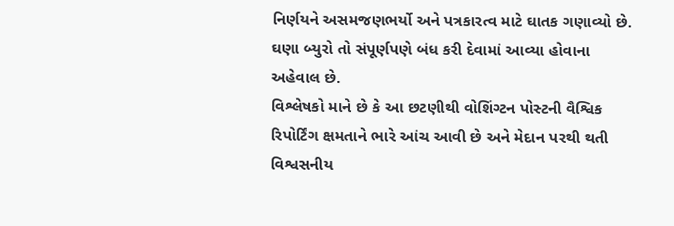નિર્ણયને અસમજણભર્યો અને પત્રકારત્વ માટે ઘાતક ગણાવ્યો છે. ઘણા બ્યુરો તો સંપૂર્ણપણે બંધ કરી દેવામાં આવ્યા હોવાના અહેવાલ છે.
વિશ્લેષકો માને છે કે આ છટણીથી વોશિંગ્ટન પોસ્ટની વૈશ્વિક રિપોર્ટિંગ ક્ષમતાને ભારે આંચ આવી છે અને મેદાન પરથી થતી વિશ્વસનીય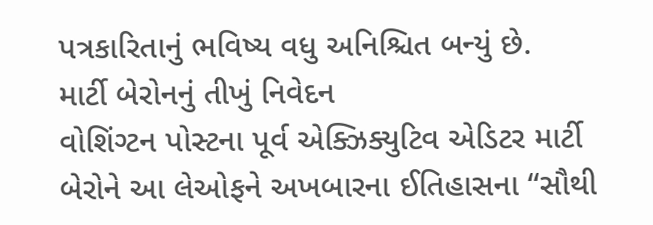પત્રકારિતાનું ભવિષ્ય વધુ અનિશ્ચિત બન્યું છે.
માર્ટી બેરોનનું તીખું નિવેદન
વોશિંગ્ટન પોસ્ટના પૂર્વ એક્ઝિક્યુટિવ એડિટર માર્ટી બેરોને આ લેઓફને અખબારના ઈતિહાસના “સૌથી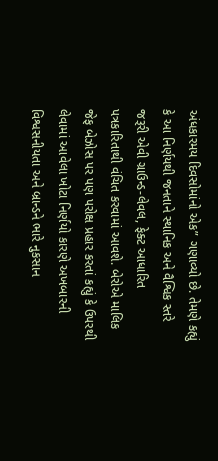અંધકારમય દિવસોમાંનો એક” ગણાવ્યો છે. તેમણે કહ્યું કે આ નિર્ણયથી જનતાને સ્થાનિક અને વૈશ્વિક સ્તરે જરૂરી એવી ગ્રાઉન્ડ-લેવલ, ફેક્ટ આધારિત પત્રકારિતાથી વંચિત કરવામાં આવશે. બેરોએ માલિક જેફ બેઝોસ પર પણ પરોક્ષ પ્રહાર કરતાં કહ્યું કે ઉપરથી લેવામાં આવેલા ખોટા નિર્ણયો કારણે અખબારની વિશ્વસનીયતા અને બ્રાન્ડને ભારે નુકસાન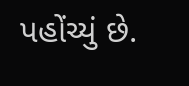પહોંચ્યું છે.